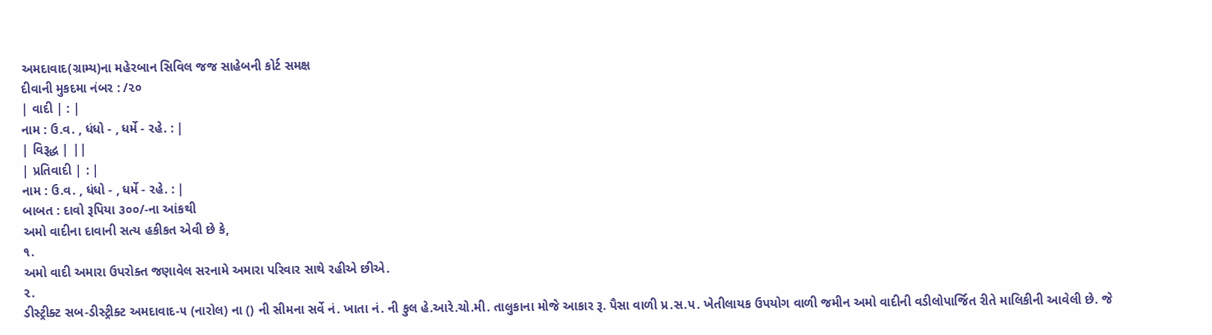અમદાવાદ(ગ્રામ્ય)ના મહેરબાન સિવિલ જજ સાહેબની કોર્ટ સમક્ષ
દીવાની મુકદમા નંબર : /૨૦
| વાદી | : |
નામ : ઉ.વ. , ધંધો - , ધર્મે - રહે. : |
| વિરૂદ્ધ | ||
| પ્રતિવાદી | : |
નામ : ઉ.વ. , ધંધો - , ધર્મે - રહે. : |
બાબત : દાવો રૂપિયા ૩૦૦/-ના આંકથી
અમો વાદીના દાવાની સત્ય હકીકત એવી છે કે,
૧.
અમો વાદી અમારા ઉપરોક્ત જણાવેલ સરનામે અમારા પરિવાર સાથે રહીએ છીએ.
૨.
ડીસ્ટ્રીક્ટ સબ-ડીસ્ટ્રીક્ટ અમદાવાદ-૫ (નારોલ) ના () ની સીમના સર્વે નં. ખાતા નં. ની કુલ હે.આરે.ચો.મી. તાલુકાના મોજે આકાર રૂ. પૈસા વાળી પ્ર.સ.પ. ખેતીલાયક ઉપયોગ વાળી જમીન અમો વાદીની વડીલોપાર્જિત રીતે માલિકીની આવેલી છે. જે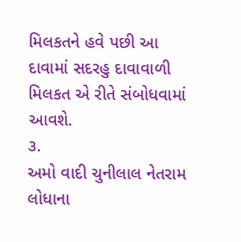મિલકતને હવે પછી આ દાવામાં સદરહુ દાવાવાળી મિલકત એ રીતે સંબોધવામાં આવશે.
૩.
અમો વાદી ચુનીલાલ નેતરામ લોધાના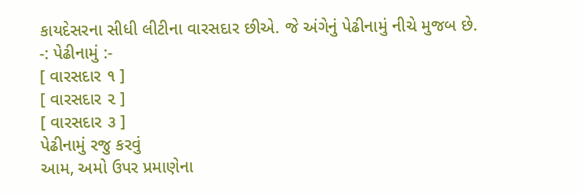કાયદેસરના સીધી લીટીના વારસદાર છીએ. જે અંગેનું પેઢીનામું નીચે મુજબ છે.
-: પેઢીનામું :-
[ વારસદાર ૧ ]
[ વારસદાર ૨ ]
[ વારસદાર ૩ ]
પેઢીનામું રજુ કરવું
આમ, અમો ઉપર પ્રમાણેના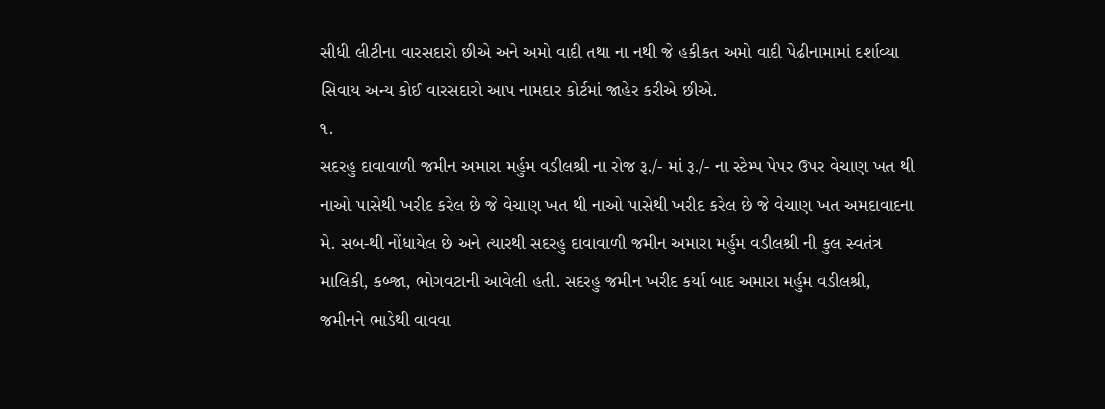સીધી લીટીના વારસદારો છીએ અને અમો વાદી તથા ના નથી જે હકીકત અમો વાદી પેઢીનામામાં દર્શાવ્યા સિવાય અન્ય કોઈ વારસદારો આપ નામદાર કોર્ટમાં જાહેર કરીએ છીએ.
૧.
સદરહુ દાવાવાળી જમીન અમારા મર્હુમ વડીલશ્રી ના રોજ રૂ./- માં રૂ./- ના સ્ટેમ્પ પેપર ઉપર વેચાણ ખત થી નાઓ પાસેથી ખરીદ કરેલ છે જે વેચાણ ખત થી નાઓ પાસેથી ખરીદ કરેલ છે જે વેચાણ ખત અમદાવાદના મે. સબ-થી નોંધાયેલ છે અને ત્યારથી સદરહુ દાવાવાળી જમીન અમારા મર્હુમ વડીલશ્રી ની કુલ સ્વતંત્ર માલિકી, કબ્જા, ભોગવટાની આવેલી હતી. સદરહુ જમીન ખરીદ કર્યા બાદ અમારા મર્હુમ વડીલશ્રી, જમીનને ભાડેથી વાવવા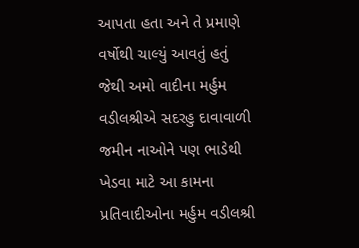આપતા હતા અને તે પ્રમાણે વર્ષોથી ચાલ્યું આવતું હતું જેથી અમો વાદીના મર્હુમ વડીલશ્રીએ સદરહુ દાવાવાળી જમીન નાઓને પણ ભાડેથી ખેડવા માટે આ કામના પ્રતિવાદીઓના મર્હુમ વડીલશ્રી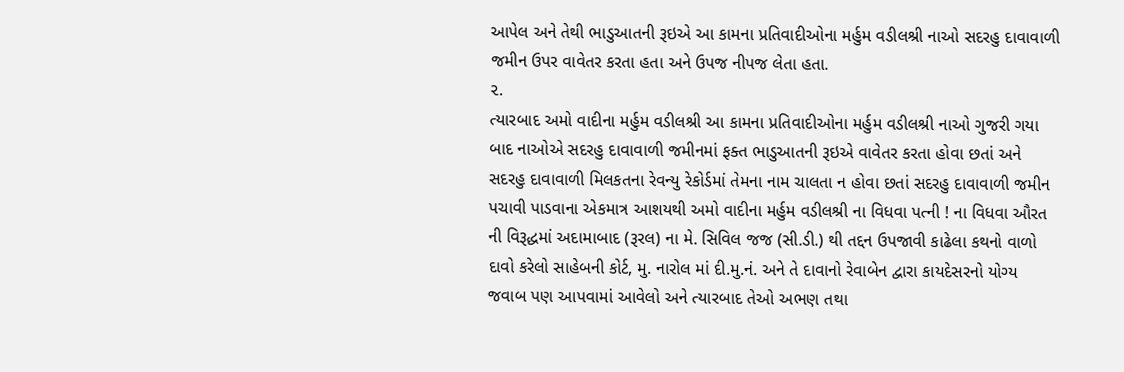આપેલ અને તેથી ભાડુઆતની રૂઇએ આ કામના પ્રતિવાદીઓના મર્હુમ વડીલશ્રી નાઓ સદરહુ દાવાવાળી જમીન ઉપર વાવેતર કરતા હતા અને ઉપજ નીપજ લેતા હતા.
૨.
ત્યારબાદ અમો વાદીના મર્હુમ વડીલશ્રી આ કામના પ્રતિવાદીઓના મર્હુમ વડીલશ્રી નાઓ ગુજરી ગયા બાદ નાઓએ સદરહુ દાવાવાળી જમીનમાં ફક્ત ભાડુઆતની રૂઇએ વાવેતર કરતા હોવા છતાં અને સદરહુ દાવાવાળી મિલકતના રેવન્યુ રેકોર્ડમાં તેમના નામ ચાલતા ન હોવા છતાં સદરહુ દાવાવાળી જમીન પચાવી પાડવાના એકમાત્ર આશયથી અમો વાદીના મર્હુમ વડીલશ્રી ના વિધવા પત્ની ! ના વિધવા ઔરત ની વિરૂદ્ધમાં અદામાબાદ (રૂરલ) ના મે. સિવિલ જજ (સી.ડી.) થી તદ્દન ઉપજાવી કાઢેલા કથનો વાળો દાવો કરેલો સાહેબની કોર્ટ, મુ. નારોલ માં દી.મુ.નં. અને તે દાવાનો રેવાબેન દ્વારા કાયદેસરનો યોગ્ય જવાબ પણ આપવામાં આવેલો અને ત્યારબાદ તેઓ અભણ તથા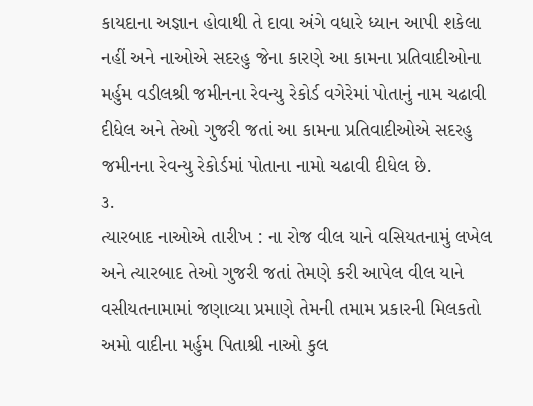કાયદાના અજ્ઞાન હોવાથી તે દાવા અંગે વધારે ધ્યાન આપી શકેલા નહીં અને નાઓએ સદરહુ જેના કારણે આ કામના પ્રતિવાદીઓના મર્હુમ વડીલશ્રી જમીનના રેવન્યુ રેકોર્ડ વગેરેમાં પોતાનું નામ ચઢાવી દીધેલ અને તેઓ ગુજરી જતાં આ કામના પ્રતિવાદીઓએ સદરહુ જમીનના રેવન્યુ રેકોર્ડમાં પોતાના નામો ચઢાવી દીધેલ છે.
૩.
ત્યારબાદ નાઓએ તારીખ : ના રોજ વીલ યાને વસિયતનામું લખેલ અને ત્યારબાદ તેઓ ગુજરી જતાં તેમણે કરી આપેલ વીલ યાને વસીયતનામામાં જણાવ્યા પ્રમાણે તેમની તમામ પ્રકારની મિલકતો અમો વાદીના મર્હુમ પિતાશ્રી નાઓ કુલ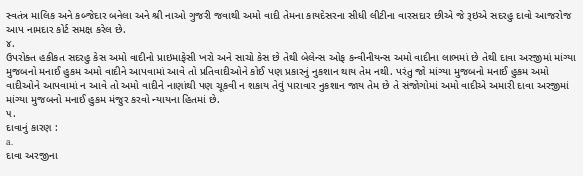સ્વતંત્ર માલિક અને કબ્જેદાર બનેલા અને શ્રી નાઓ ગુજરી જવાથી અમો વાદી તેમના કાયદેસરના સીધી લીટીના વારસદાર છીએ જે રૂઇએ સદરહુ દાવો આજરોજ આપ નામદાર કોર્ટ સમક્ષ કરેલ છે.
૪.
ઉપરોક્ત હકીકત સદરહુ કેસ અમો વાદીનો પ્રાઇમાફેસી ખરો અને સાચો કેસ છે તેથી બેલેન્સ ઓફ કન્વીનીયન્સ અમો વાદીના લાભમાં છે તેથી દાવા અરજીમાં માંગ્યા મુજબનો મનાઈ હુકમ અમો વાદીને આપવામાં આવે તો પ્રતિવાદીઓને કોઈ પણ પ્રકારનું નુકશાન થાય તેમ નથી. પરંતુ જો માંગ્યા મુજબનો મનાઈ હુકમ અમો વાદીઓને આપવામાં ન આવે તો અમો વાદીને નાણાંથી પણ ચૂકવી ન શકાય તેવું પારાવાર નુકશાન જાય તેમ છે તે સંજોગોમાં અમો વાદીએ અમારી દાવા અરજીમાં માંગ્યા મુજબનો મનાઈ હુકમ મંજુર કરવો ન્યાયના હિતમાં છે.
૫.
દાવાનું કારણ :
a.
દાવા અરજીના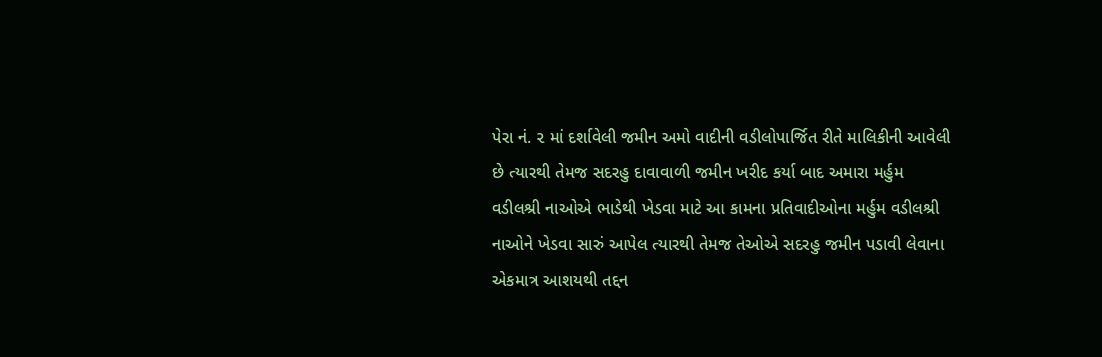પેરા નં. ૨ માં દર્શાવેલી જમીન અમો વાદીની વડીલોપાર્જિત રીતે માલિકીની આવેલી છે ત્યારથી તેમજ સદરહુ દાવાવાળી જમીન ખરીદ કર્યા બાદ અમારા મર્હુમ વડીલશ્રી નાઓએ ભાડેથી ખેડવા માટે આ કામના પ્રતિવાદીઓના મર્હુમ વડીલશ્રી નાઓને ખેડવા સારું આપેલ ત્યારથી તેમજ તેઓએ સદરહુ જમીન પડાવી લેવાના એકમાત્ર આશયથી તદ્દન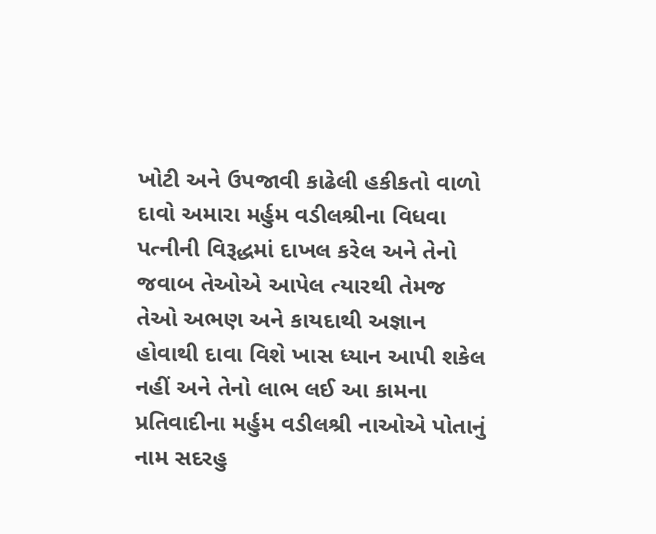ખોટી અને ઉપજાવી કાઢેલી હકીકતો વાળો દાવો અમારા મર્હુમ વડીલશ્રીના વિધવા પત્નીની વિરૂદ્ધમાં દાખલ કરેલ અને તેનો જવાબ તેઓએ આપેલ ત્યારથી તેમજ તેઓ અભણ અને કાયદાથી અજ્ઞાન હોવાથી દાવા વિશે ખાસ ધ્યાન આપી શકેલ નહીં અને તેનો લાભ લઈ આ કામના પ્રતિવાદીના મર્હુમ વડીલશ્રી નાઓએ પોતાનું નામ સદરહુ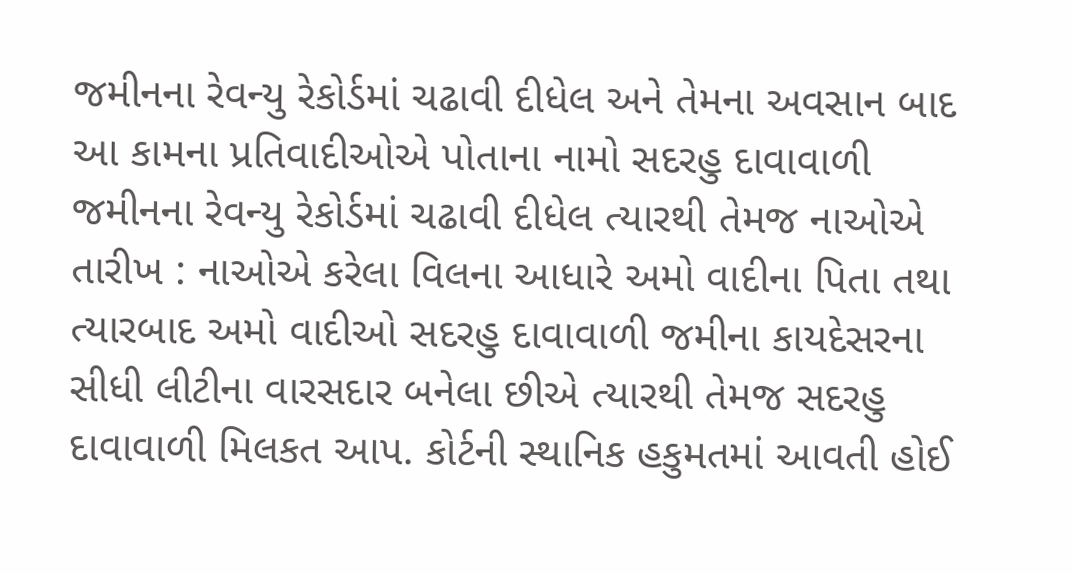જમીનના રેવન્યુ રેકોર્ડમાં ચઢાવી દીધેલ અને તેમના અવસાન બાદ આ કામના પ્રતિવાદીઓએ પોતાના નામો સદરહુ દાવાવાળી જમીનના રેવન્યુ રેકોર્ડમાં ચઢાવી દીધેલ ત્યારથી તેમજ નાઓએ તારીખ : નાઓએ કરેલા વિલના આધારે અમો વાદીના પિતા તથા ત્યારબાદ અમો વાદીઓ સદરહુ દાવાવાળી જમીના કાયદેસરના સીધી લીટીના વારસદાર બનેલા છીએ ત્યારથી તેમજ સદરહુ દાવાવાળી મિલકત આપ. કોર્ટની સ્થાનિક હકુમતમાં આવતી હોઈ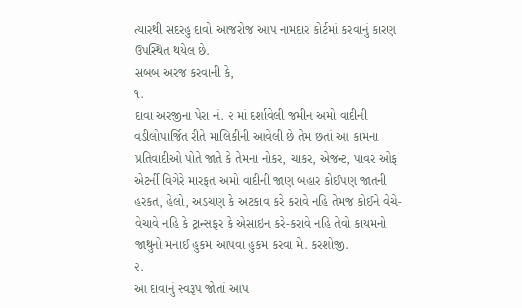ત્યારથી સદરહુ દાવો આજરોજ આપ નામદાર કોર્ટમાં કરવાનું કારણ ઉપસ્થિત થયેલ છે.
સબબ અરજ કરવાની કે,
૧.
દાવા અરજીના પેરા નં. ૨ માં દર્શાવેલી જમીન અમો વાદીની વડીલોપાર્જિત રીતે માલિકીની આવેલી છે તેમ છતાં આ કામના પ્રતિવાદીઓ પોતે જાતે કે તેમના નોકર, ચાકર, એજન્ટ, પાવર ઓફ એટર્ની વિગેરે મારફત અમો વાદીની જાણ બહાર કોઈપણ જાતની હરકત, હેલો, અડચણ કે અટકાવ કરે કરાવે નહિ તેમજ કોઈને વેચે-વેચાવે નહિ કે ટ્રાન્સફર કે એસાઇન કરે-કરાવે નહિ તેવો કાયમનો જાથુનો મનાઈ હુકમ આપવા હુકમ કરવા મે. કરશોજી.
૨.
આ દાવાનું સ્વરૂપ જોતાં આપ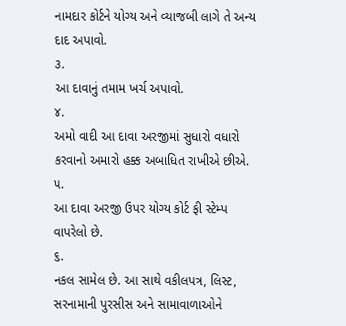નામદાર કોર્ટને યોગ્ય અને વ્યાજબી લાગે તે અન્ય દાદ અપાવો.
૩.
આ દાવાનું તમામ ખર્ચ અપાવો.
૪.
અમો વાદી આ દાવા અરજીમાં સુધારો વધારો કરવાનો અમારો હક્ક અબાધિત રાખીએ છીએ.
૫.
આ દાવા અરજી ઉપર યોગ્ય કોર્ટ ફી સ્ટેમ્પ વાપરેલો છે.
૬.
નકલ સામેલ છે. આ સાથે વકીલપત્ર, લિસ્ટ, સરનામાની પુરસીસ અને સામાવાળાઓને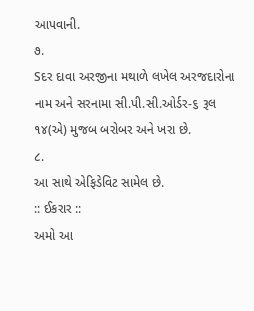આપવાની.
૭.
Sદર દાવા અરજીના મથાળે લખેલ અરજદારોના નામ અને સરનામા સી.પી.સી.ઓર્ડર-૬ રૂલ ૧૪(એ) મુજબ બરોબર અને ખરા છે.
૮.
આ સાથે એફિડેવિટ સામેલ છે.
:: ઈકરાર ::
અમો આ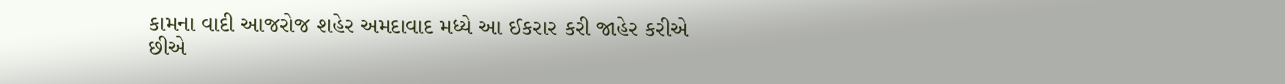કામના વાદી આજરોજ શહેર અમદાવાદ મધ્યે આ ઈકરાર કરી જાહેર કરીએ છીએ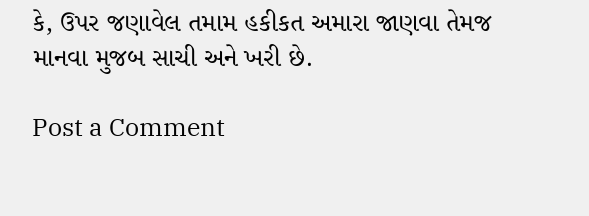કે, ઉપર જણાવેલ તમામ હકીકત અમારા જાણવા તેમજ માનવા મુજબ સાચી અને ખરી છે.

Post a Comment